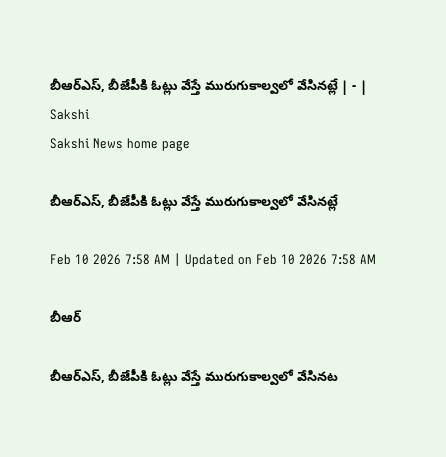బీఆర్‌ఎస్‌, బీజేపీకి ఓట్లు వేస్తే మురుగుకాల్వలో వేసినట్లే | - | Sakshi
Sakshi News home page

బీఆర్‌ఎస్‌, బీజేపీకి ఓట్లు వేస్తే మురుగుకాల్వలో వేసినట్లే

Feb 10 2026 7:58 AM | Updated on Feb 10 2026 7:58 AM

బీఆర్

బీఆర్‌ఎస్‌, బీజేపీకి ఓట్లు వేస్తే మురుగుకాల్వలో వేసినట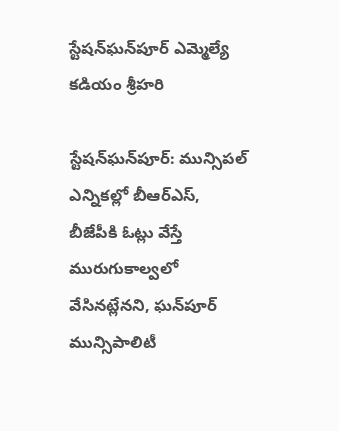స్టేషన్‌ఘన్‌పూర్‌ ఎమ్మెల్యే కడియం శ్రీహరి

స్టేషన్‌ఘన్‌పూర్‌: మున్సిపల్‌ ఎన్నికల్లో బీఆర్‌ఎస్‌, బీజేపీకి ఓట్లు వేస్తే మురుగుకాల్వలో వేసినట్లేనని, ఘన్‌పూర్‌ మున్సిపాలిటీ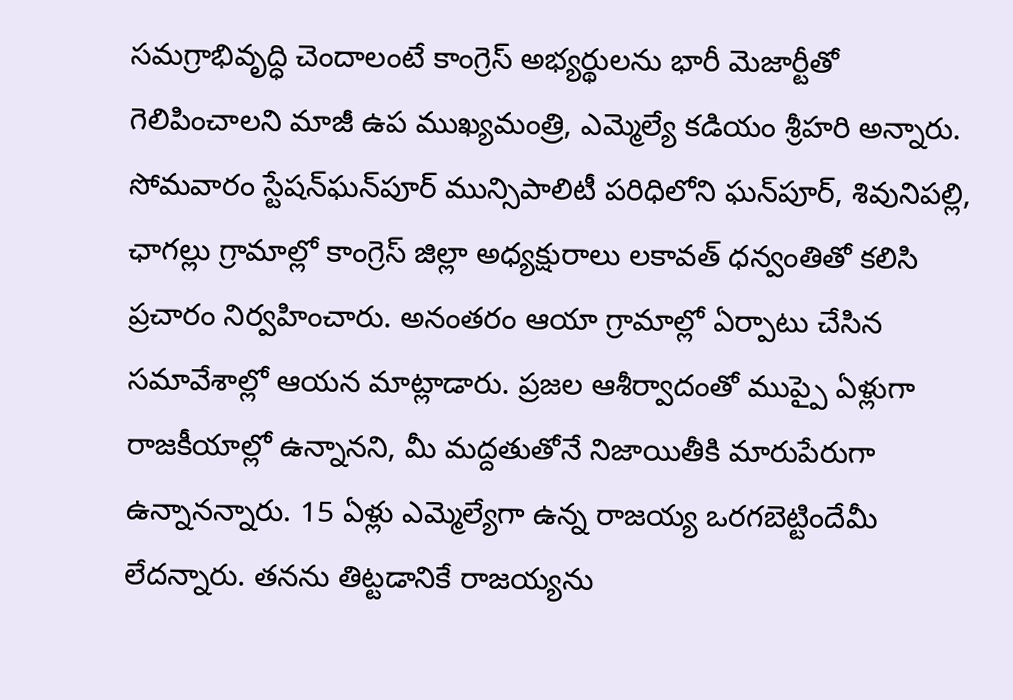సమగ్రాభివృద్ధి చెందాలంటే కాంగ్రెస్‌ అభ్యర్థులను భారీ మెజార్టీతో గెలిపించాలని మాజీ ఉప ముఖ్యమంత్రి, ఎమ్మెల్యే కడియం శ్రీహరి అన్నారు. సోమవారం స్టేషన్‌ఘన్‌పూర్‌ మున్సిపాలిటీ పరిధిలోని ఘన్‌పూర్‌, శివునిపల్లి, ఛాగల్లు గ్రామాల్లో కాంగ్రెస్‌ జిల్లా అధ్యక్షురాలు లకావత్‌ ధన్వంతితో కలిసి ప్రచారం నిర్వహించారు. అనంతరం ఆయా గ్రామాల్లో ఏర్పాటు చేసిన సమావేశాల్లో ఆయన మాట్లాడారు. ప్రజల ఆశీర్వాదంతో ముప్పై ఏళ్లుగా రాజకీయాల్లో ఉన్నానని, మీ మద్దతుతోనే నిజాయితీకి మారుపేరుగా ఉన్నానన్నారు. 15 ఏళ్లు ఎమ్మెల్యేగా ఉన్న రాజయ్య ఒరగబెట్టిందేమీ లేదన్నారు. తనను తిట్టడానికే రాజయ్యను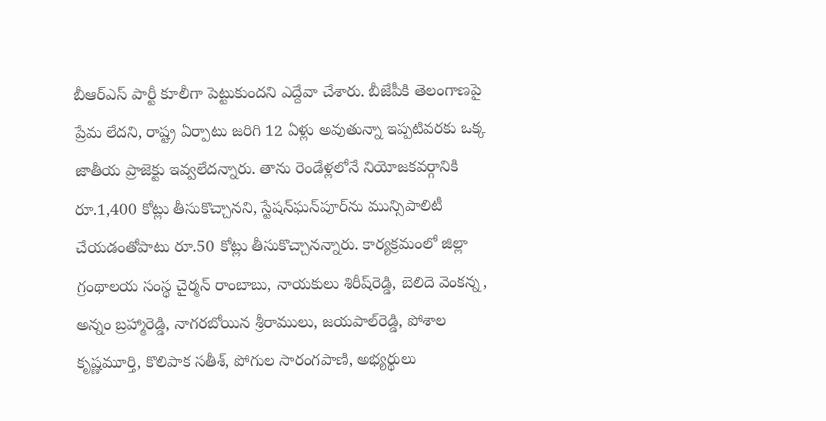బీఆర్‌ఎస్‌ పార్టీ కూలీగా పెట్టుకుందని ఎద్దేవా చేశారు. బీజేపీకి తెలంగాణపై ప్రేమ లేదని, రాష్ట్ర ఏర్పాటు జరిగి 12 ఏళ్లు అవుతున్నా ఇప్పటివరకు ఒక్క జాతీయ ప్రాజెక్టు ఇవ్వలేదన్నారు. తాను రెండేళ్లలోనే నియోజకవర్గానికి రూ.1,400 కోట్లు తీసుకొచ్చానని, స్టేషన్‌ఘన్‌పూర్‌ను మున్సిపాలిటీ చేయడంతోపాటు రూ.50 కోట్లు తీసుకొచ్చానన్నారు. కార్యక్రమంలో జిల్లా గ్రంథాలయ సంస్థ చైర్మన్‌ రాంబాబు, నాయకులు శిరీష్‌రెడ్డి, బెలిదె వెంకన్న, అన్నం బ్రహ్మారెడ్డి, నాగరబోయిన శ్రీరాములు, జయపాల్‌రెడ్డి, పోశాల కృష్ణమూర్తి, కొలిపాక సతీశ్‌, పోగుల సారంగపాణి, అభ్యర్థులు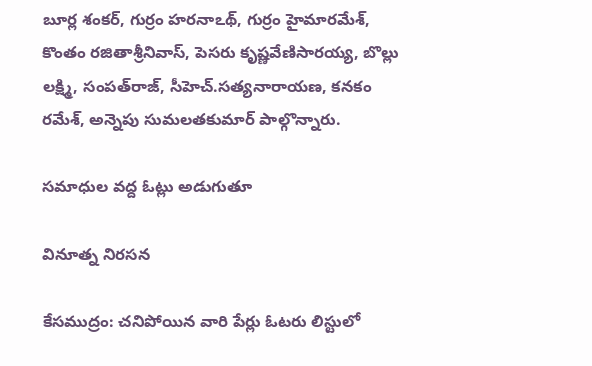బూర్ల శంకర్‌, గుర్రం హరనాఽథ్‌, గుర్రం హైమారమేశ్‌, కొంతం రజితాశ్రీనివాస్‌, పెసరు కృష్ణవేణిసారయ్య, బొల్లు లక్ష్మి, సంపత్‌రాజ్‌, సీహెచ్‌.సత్యనారాయణ, కనకం రమేశ్‌, అన్నెపు సుమలతకుమార్‌ పాల్గొన్నారు.

సమాధుల వద్ద ఓట్లు అడుగుతూ

వినూత్న నిరసన

కేసముద్రం: చనిపోయిన వారి పేర్లు ఓటరు లిస్టులో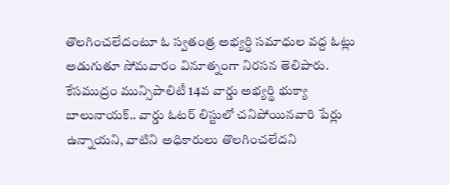తొలగించలేదంటూ ఓ స్వతంత్ర అభ్యర్థి సమాధుల వద్ద ఓట్లు అడుగుతూ సోమవారం వినూత్నంగా నిరసన తెలిపారు. కేసముద్రం మున్సిపాలిటీ 14వ వార్డు అభ్యర్థి భుక్యా బాలునాయక్‌.. వార్డు ఓటర్‌ లిస్టులో చనిపోయినవారి పేర్లు ఉన్నాయని, వాటిని అధికారులు తొలగించలేదని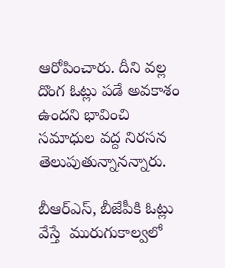ఆరోపించారు. దీని వల్ల దొంగ ఓట్లు పడే అవకాశం ఉందని భావించి సమాధుల వద్ద నిరసన తెలుపుతున్నానన్నారు.

బీఆర్‌ఎస్‌, బీజేపీకి ఓట్లు వేస్తే  మురుగుకాల్వలో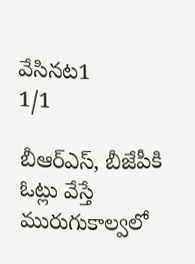వేసినట1
1/1

బీఆర్‌ఎస్‌, బీజేపీకి ఓట్లు వేస్తే మురుగుకాల్వలో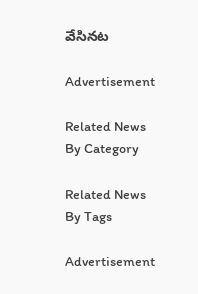వేసినట

Advertisement

Related News By Category

Related News By Tags

Advertisement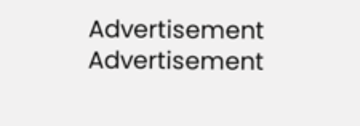Advertisement
Advertisement